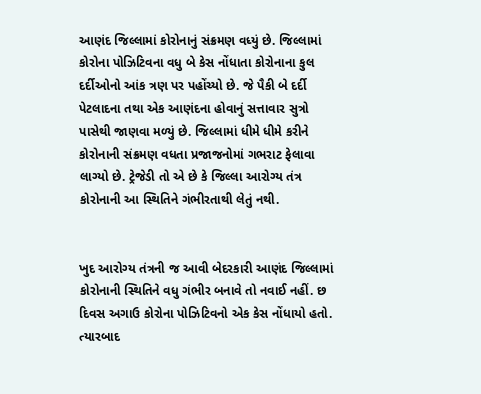આણંદ જિલ્લામાં કોરોનાનું સંક્રમણ વધ્યું છે. જિલ્લામાં કોરોના પોઝિટિવના વધુ બે કેસ નોંધાતા કોરોનાના કુલ દર્દીઓનો આંક ત્રણ પર પહોંચ્યો છે. જે પૈકી બે દર્દી પેટલાદના તથા એક આણંદના હોવાનું સત્તાવાર સુત્રો પાસેથી જાણવા મળ્યું છે. જિલ્લામાં ધીમે ધીમે કરીને કોરોનાની સંક્રમણ વધતા પ્રજાજનોમાં ગભરાટ ફેલાવા લાગ્યો છે. ટ્રેજેડી તો એ છે કે જિલ્લા આરોગ્ય તંત્ર કોરોનાની આ સ્થિતિને ગંભીરતાથી લેતું નથી.


ખુદ આરોગ્ય તંત્રની જ આવી બેદરકારી આણંદ જિલ્લામાં કોરોનાની સ્થિતિને વધુ ગંભીર બનાવે તો નવાઈ નહીં. છ દિવસ અગાઉ કોરોના પોઝિટિવનો એક કેસ નોંધાયો હતો. ત્યારબાદ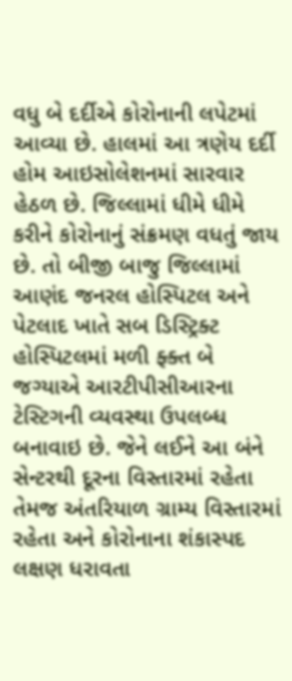વધુ બે દર્દીએ કોરોનાની લપેટમાં આવ્યા છે. હાલમાં આ ત્રણેય દર્દી હોમ આઇસોલેશનમાં સારવાર હેઠળ છે. જિલ્લામાં ધીમે ધીમે કરીને કોરોનાનું સંક્રમણ વધતું જાય છે. તો બીજી બાજુ જિલ્લામાં આણંદ જનરલ હોસ્પિટલ અને પેટલાદ ખાતે સબ ડિસ્ટ્રિક્ટ હોસ્પિટલમાં મળી ફ્ક્ત બે જગ્યાએ આરટીપીસીઆરના ટેસ્ટિગની વ્યવસ્થા ઉપલબ્ધ બનાવાઇ છે. જેને લઈને આ બંને સેન્ટરથી દૂરના વિસ્તારમાં રહેતા તેમજ અંતરિયાળ ગ્રામ્ય વિસ્તારમાં રહેતા અને કોરોનાના શંકાસ્પદ લક્ષણ ધરાવતા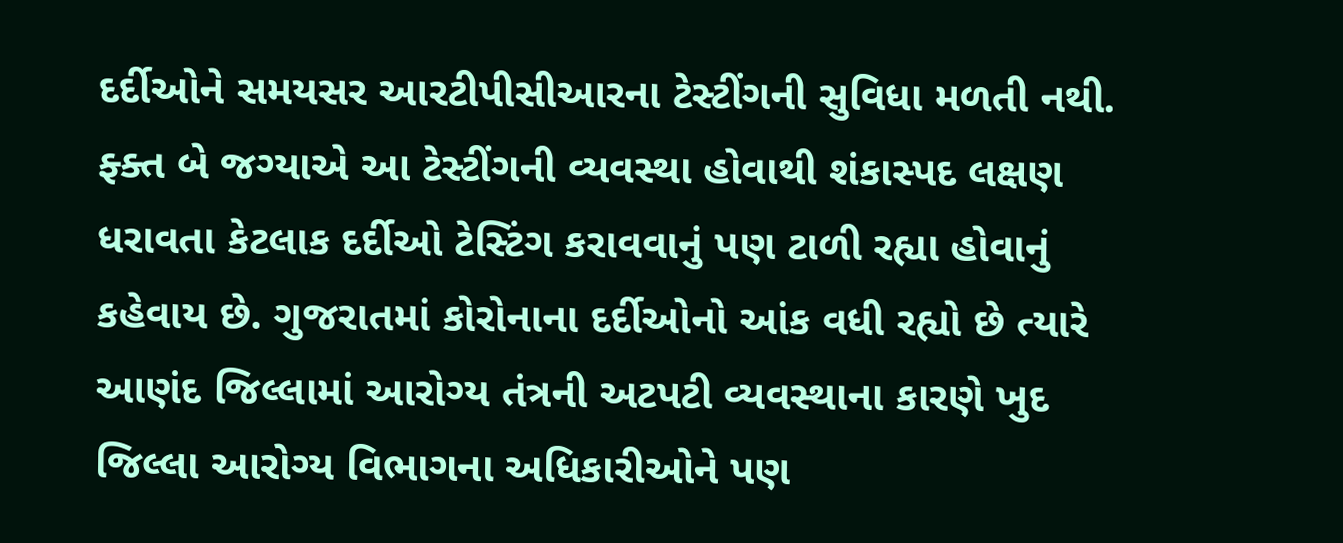દર્દીઓને સમયસર આરટીપીસીઆરના ટેસ્ટીંગની સુવિધા મળતી નથી. ફ્ક્ત બે જગ્યાએ આ ટેસ્ટીંગની વ્યવસ્થા હોવાથી શંકાસ્પદ લક્ષણ ધરાવતા કેટલાક દર્દીઓ ટેસ્ટિંગ કરાવવાનું પણ ટાળી રહ્યા હોવાનું કહેવાય છે. ગુજરાતમાં કોરોનાના દર્દીઓનો આંક વધી રહ્યો છે ત્યારે આણંદ જિલ્લામાં આરોગ્ય તંત્રની અટપટી વ્યવસ્થાના કારણે ખુદ જિલ્લા આરોગ્ય વિભાગના અધિકારીઓને પણ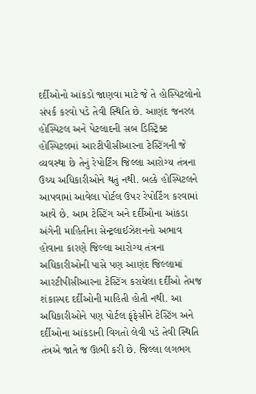દર્દીઓનો આંકડો જાણવા માટે જે તે હોસ્પિટલોનો સંપર્ક કરવો પડે તેવી સ્થિતિ છે. આણંદ જનરલ હોસ્પિટલ અને પેટલાદની સબ ડિસ્ટ્રિક્ટ હોસ્પિટલમાં આરટીપીસીઆરના ટેસ્ટિંગની જે વ્યવસ્થા છે તેનું રેપોર્ટિંગ જિલ્લા આરોગ્ય તંત્રના ઉચ્ચ અધિકારીઓને થતું નથી. બલ્કે હોસ્પિટલને આપવામાં આવેલા પોર્ટલ ઉપર રેપોર્ટિંગ કરવામાં આવે છે. આમ ટેસ્ટિંગ અને દર્દીઓના આંકડા અંગેની માહિતીના સેન્ટ્રલાઈઝેશનનો અભાવ હોવાના કારણે જિલ્લા આરોગ્ય તંત્રના અધિકારીઓની પાસે પણ આણંદ જિલ્લામાં આરટીપીસીઆરના ટેસ્ટિંગ કરાયેલા દર્દીઓ તેમજ શંકાસ્પદ દર્દીઓની માહિતી હોતી નથી. આ અધિકારીઓને પણ પોર્ટલ ફ્ંફેસીને ટેસ્ટિંગ અને દર્દીઓના આંકડાની વિગતો લેવી પડે તેવી સ્થિતિ તંત્રએ જાતે જ ઊભી કરી છે. જિલ્લા લગભગ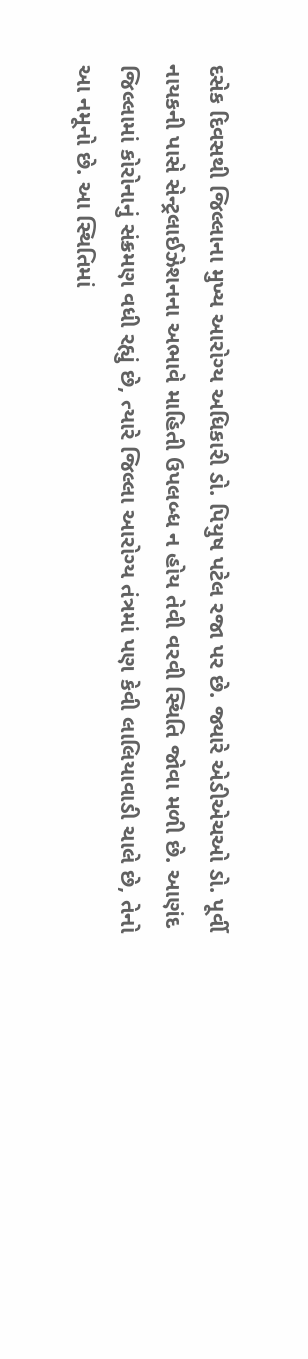દસેક દિવસથી જિલ્લાના મુખ્ય આરોગ્ય અધિકારી ડો. પિયુષ પટેલ રજા પર છે. જ્યારે એડીએચઓ ડો. પૂર્વી નાયકની પાસે સેન્ટ્રલાઈઝેશનના અભાવે માહિતી ઉપલબ્ધ ન હોય તેવી વરવી સ્થિતિ જોવા મળી છે. આણંદ જિલ્લામાં કોરોનાનું સંક્રમણ વધી રહ્યું છે, ત્યારે જિલ્લા આરોગ્ય તંત્રમાં પણ કેવી લાલિયાવાડી ચાલે છે, તેનો આ નમૂનો છે. આ સ્થિતિમાં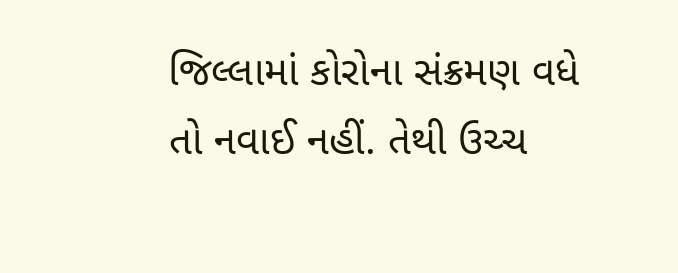જિલ્લામાં કોરોના સંક્રમણ વધે તો નવાઈ નહીં. તેથી ઉચ્ચ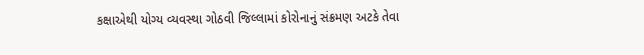કક્ષાએથી યોગ્ય વ્યવસ્થા ગોઠવી જિલ્લામાં કોરોનાનું સંક્રમણ અટકે તેવા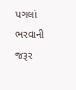પગલાં ભરવાની જરૂર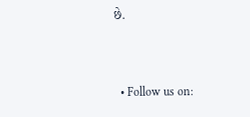છે.


  • Follow us on: